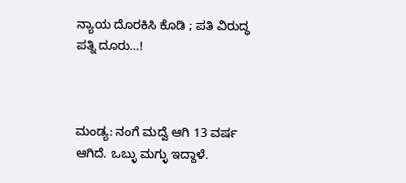ನ್ಯಾಯ ದೊರಕಿಸಿ ಕೊಡಿ ; ಪತಿ ವಿರುದ್ಧ ಪತ್ನಿ ದೂರು…!



ಮಂಡ್ಯ: ನಂಗೆ ಮದ್ವೆ ಆಗಿ 13 ವರ್ಷ ಆಗಿದೆ. ಒಬ್ಳು ಮಗ್ಳು ಇದ್ದಾಳೆ.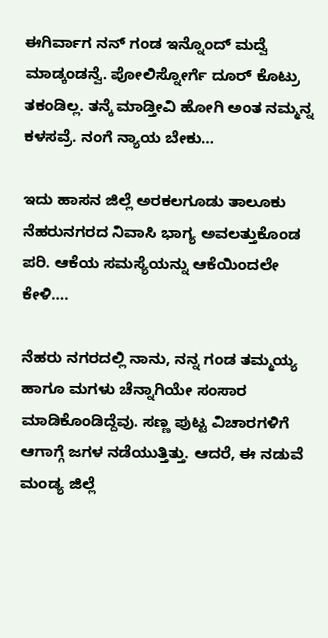ಈಗಿರ್ವಾಗ ನನ್ ಗಂಡ ಇನ್ನೊಂದ್ ಮದ್ವೆ ಮಾಡ್ಕಂಡನ್ವೆ. ಪೋಲಿಸ್ನೋರ್ಗೆ ದೂರ್ ಕೊಟ್ರು ತಕಂಡಿಲ್ಲ. ತನ್ಕೆ ಮಾಡ್ತೀವಿ ಹೋಗಿ ಅಂತ ನಮ್ಮನ್ನ ಕಳಸವ್ರೆ. ನಂಗೆ ನ್ಯಾಯ ಬೇಕು…

ಇದು ಹಾಸನ ಜಿಲ್ಲೆ ಅರಕಲಗೂಡು ತಾಲೂಕು ನೆಹರುನಗರದ ನಿವಾಸಿ ಭಾಗ್ಯ ಅವಲತ್ತುಕೊಂಡ ಪರಿ. ಆಕೆಯ ಸಮಸ್ಯೆಯನ್ನು ಆಕೆಯಿಂದಲೇ ಕೇಳಿ….

ನೆಹರು ನಗರದಲ್ಲಿ ನಾನು, ನನ್ನ ಗಂಡ ತಮ್ಮಯ್ಯ ಹಾಗೂ ಮಗಳು ಚೆನ್ನಾಗಿಯೇ ಸಂಸಾರ ಮಾಡಿಕೊಂಡಿದ್ದೆವು. ಸಣ್ಣ ಪುಟ್ಟ ವಿಚಾರಗಳಿಗೆ ಆಗಾಗ್ಗೆ ಜಗಳ ನಡೆಯುತ್ತಿತ್ತು. ಆದರೆ, ಈ ನಡುವೆ ಮಂಡ್ಯ ಜಿಲ್ಲೆ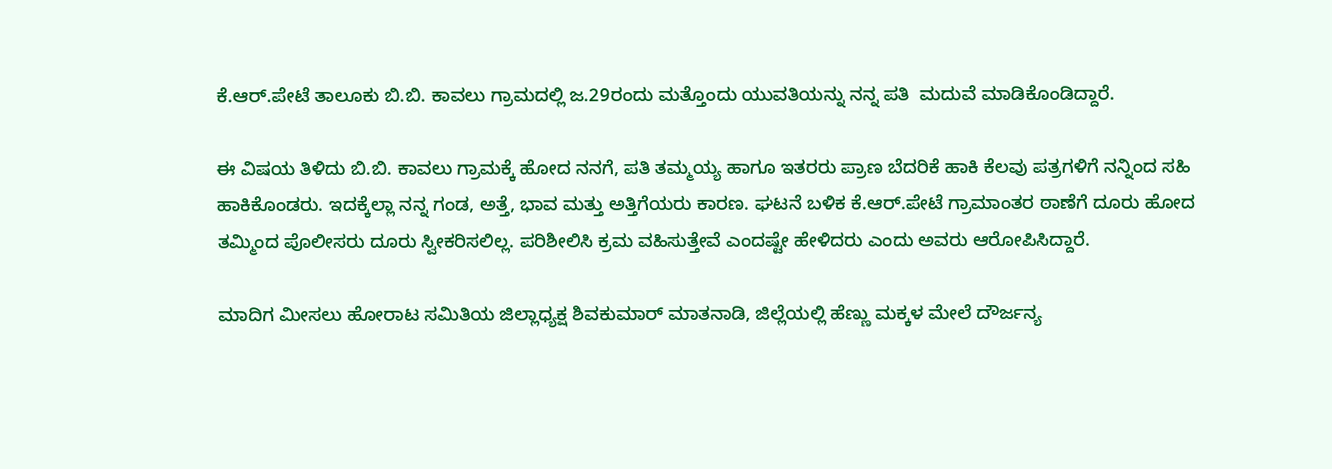ಕೆ.ಆರ್.ಪೇಟೆ ತಾಲೂಕು ಬಿ.ಬಿ. ಕಾವಲು ಗ್ರಾಮದಲ್ಲಿ ಜ.29ರಂದು ಮತ್ತೊಂದು ಯುವತಿಯನ್ನು ನನ್ನ ಪತಿ  ಮದುವೆ ಮಾಡಿಕೊಂಡಿದ್ದಾರೆ.

ಈ ವಿಷಯ ತಿಳಿದು ಬಿ.ಬಿ. ಕಾವಲು ಗ್ರಾಮಕ್ಕೆ ಹೋದ ನನಗೆ, ಪತಿ ತಮ್ಮಯ್ಯ ಹಾಗೂ ಇತರರು ಪ್ರಾಣ ಬೆದರಿಕೆ ಹಾಕಿ ಕೆಲವು ಪತ್ರಗಳಿಗೆ ನನ್ನಿಂದ ಸಹಿ ಹಾಕಿಕೊಂಡರು. ಇದಕ್ಕೆಲ್ಲಾ ನನ್ನ ಗಂಡ, ಅತ್ತೆ, ಭಾವ ಮತ್ತು ಅತ್ತಿಗೆಯರು ಕಾರಣ. ಘಟನೆ ಬಳಿಕ ಕೆ.ಆರ್.ಪೇಟೆ ಗ್ರಾಮಾಂತರ ಠಾಣೆಗೆ ದೂರು ಹೋದ ತಮ್ಮಿಂದ ಪೊಲೀಸರು ದೂರು ಸ್ವೀಕರಿಸಲಿಲ್ಲ. ಪರಿಶೀಲಿಸಿ ಕ್ರಮ ವಹಿಸುತ್ತೇವೆ ಎಂದಷ್ಟೇ ಹೇಳಿದರು ಎಂದು ಅವರು ಆರೋಪಿಸಿದ್ದಾರೆ.

ಮಾದಿಗ ಮೀಸಲು ಹೋರಾಟ ಸಮಿತಿಯ ಜಿಲ್ಲಾಧ್ಯಕ್ಷ ಶಿವಕುಮಾರ್ ಮಾತನಾಡಿ, ಜಿಲ್ಲೆಯಲ್ಲಿ ಹೆಣ್ಣು ಮಕ್ಕಳ ಮೇಲೆ ದೌರ್ಜನ್ಯ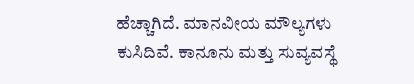ಹೆಚ್ಚಾಗಿದೆ. ಮಾನವೀಯ ಮೌಲ್ಯಗಳು ಕುಸಿದಿವೆ. ಕಾನೂನು ಮತ್ತು ಸುವ್ಯವಸ್ಥೆ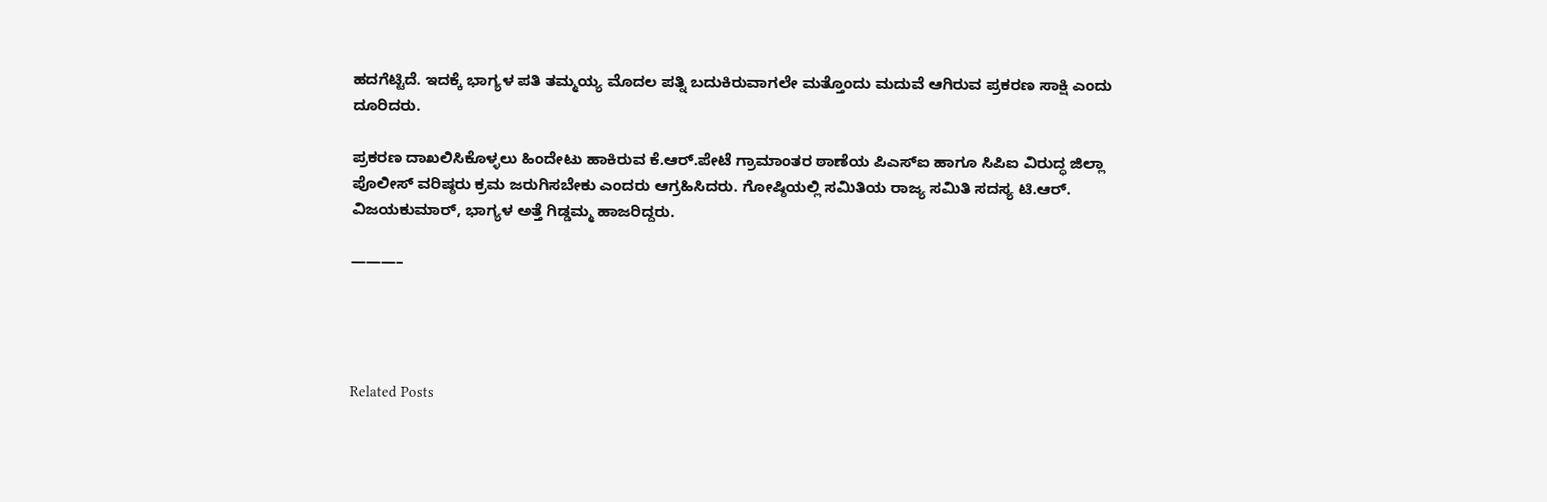ಹದಗೆಟ್ಟಿದೆ. ಇದಕ್ಕೆ ಭಾಗ್ಯಳ ಪತಿ ತಮ್ಮಯ್ಯ ಮೊದಲ ಪತ್ನಿ ಬದುಕಿರುವಾಗಲೇ ಮತ್ತೊಂದು ಮದುವೆ ಆಗಿರುವ ಪ್ರಕರಣ ಸಾಕ್ಷಿ ಎಂದು ದೂರಿದರು.

ಪ್ರಕರಣ ದಾಖಲಿಸಿಕೊಳ್ಳಲು ಹಿಂದೇಟು ಹಾಕಿರುವ ಕೆ.ಆರ್.ಪೇಟೆ ಗ್ರಾಮಾಂತರ ಠಾಣೆಯ ಪಿಎಸ್ಐ ಹಾಗೂ ಸಿಪಿಐ ವಿರುದ್ಧ ಜಿಲ್ಲಾ ಪೊಲೀಸ್ ವರಿಷ್ಠರು ಕ್ರಮ ಜರುಗಿಸಬೇಕು ಎಂದರು ಆಗ್ರಹಿಸಿದರು. ಗೋಷ್ಠಿಯಲ್ಲಿ ಸಮಿತಿಯ ರಾಜ್ಯ ಸಮಿತಿ ಸದಸ್ಯ ಟಿ.ಆರ್. ವಿಜಯಕುಮಾರ್, ಭಾಗ್ಯಳ ಅತ್ತೆ ಗಿಡ್ಡಮ್ಮ ಹಾಜರಿದ್ದರು.

———–




Related Posts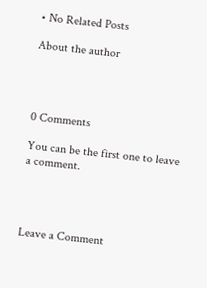• No Related Posts

About the author




0 Comments

You can be the first one to leave a comment.




Leave a Comment